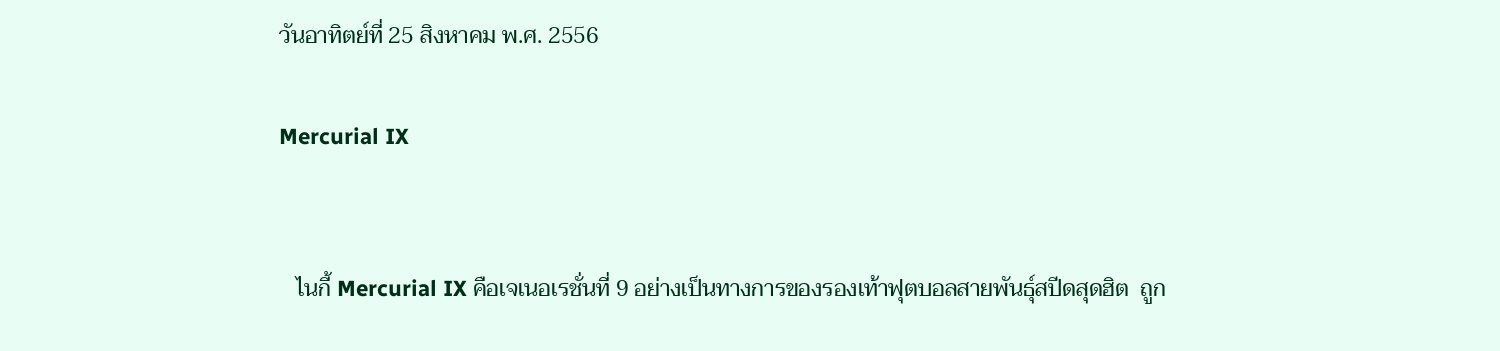วันอาทิตย์ที่ 25 สิงหาคม พ.ศ. 2556

Mercurial IX


   ไนกี้ Mercurial IX คือเจเนอเรชั่นที่ 9 อย่างเป็นทางการของรองเท้าฟุตบอลสายพันธุ์สปีดสุดฮิต  ถูก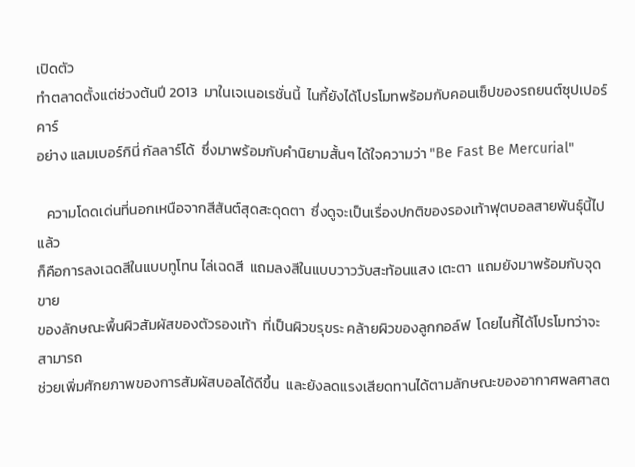เปิดตัว
ทำตลาดตั้งแต่ช่วงต้นปี 2013  มาในเจเนอเรชั่นนี้  ไนกี้ยังได้โปรโมทพร้อมกับคอนเซ็ปของรถยนต์ซุปเปอร์คาร์
อย่าง แลมเบอร์กินี่ กัลลาร์โด้  ซึ่งมาพร้อมกับคำนิยามสั้นๆ ได้ใจความว่า "Be Fast Be Mercurial"

   ความโดดเด่นที่นอกเหนือจากสีสันต์สุดสะดุดตา  ซึ่งดูจะเป็นเรื่องปกติของรองเท้าฟุตบอลสายพันธุ์นี้ไปแล้ว
ก็คือการลงเฉดสีในแบบทูโทน ไล่เฉดสี  แถมลงสีในแบบวาววับสะท้อนแสง เตะตา  แถมยังมาพร้อมกับจุดขาย
ของลักษณะพื้นผิวสัมผัสของตัวรองเท้า  ที่เป็นผิวขรุขระ คล้ายผิวของลูกกอล์ฟ  โดยไนกี้ได้โปรโมทว่าจะสามารถ
ช่วยเพิ่มศักยภาพของการสัมผัสบอลได้ดีขึ้น  และยังลดแรงเสียดทานได้ตามลักษณะของอากาศพลศาสต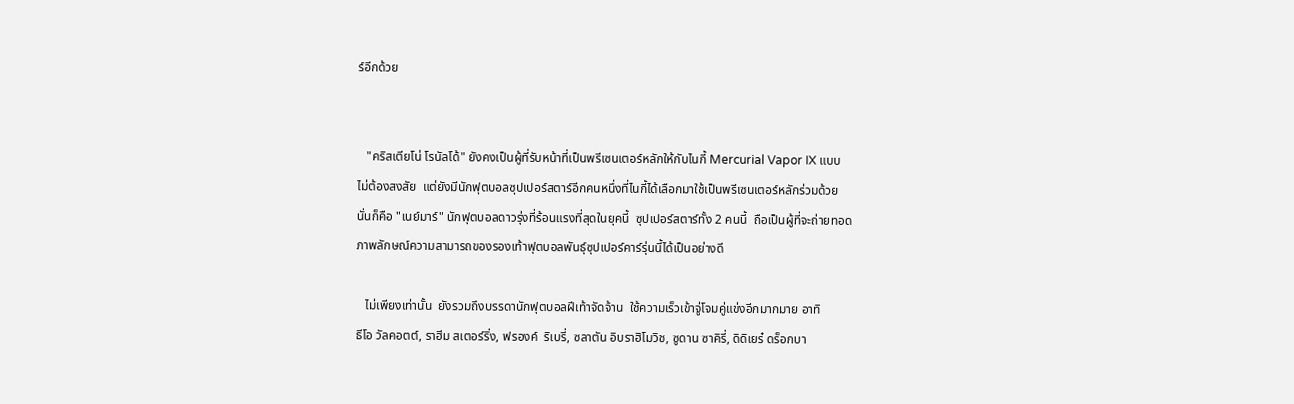ร์อีกด้วย


   "คริสเตียโน่ โรนัลโด้" ยังคงเป็นผู้ที่รับหน้าที่เป็นพรีเซนเตอร์หลักให้กับไนกี้ Mercurial Vapor IX แบบ
ไม่ต้องสงสัย  แต่ยังมีนักฟุตบอลซุปเปอร์สตาร์อีกคนหนึ่งที่ไนกี้ได้เลือกมาใช้เป็นพรีเซนเตอร์หลักร่วมด้วย
นั่นก็คือ "เนย์มาร์" นักฟุตบอลดาวรุ่งที่ร้อนแรงที่สุดในยุคนี้  ซุปเปอร์สตาร์ทั้ง 2 คนนี้  ถือเป็นผู้ที่จะถ่ายทอด
ภาพลักษณ์ความสามารถของรองเท้าฟุตบอลพันธุ์ซุปเปอร์คาร์รุ่นนี้ได้เป็นอย่างดี

   ไม่เพียงเท่านั้น  ยังรวมถึงบรรดานักฟุตบอลฝีเท้าจัดจ้าน  ใช้ความเร็วเข้าจู่โจมคู่แข่งอีกมากมาย อาทิ
ธีโอ วัลคอตต์, ราฮีม สเตอร์ริ่ง, ฟรองค์  ริเบรี่, ซลาตัน อิบราฮิโมวิช, ซูดาน ซาคิรี่, ดิดิเยร๋ ดร็อกบา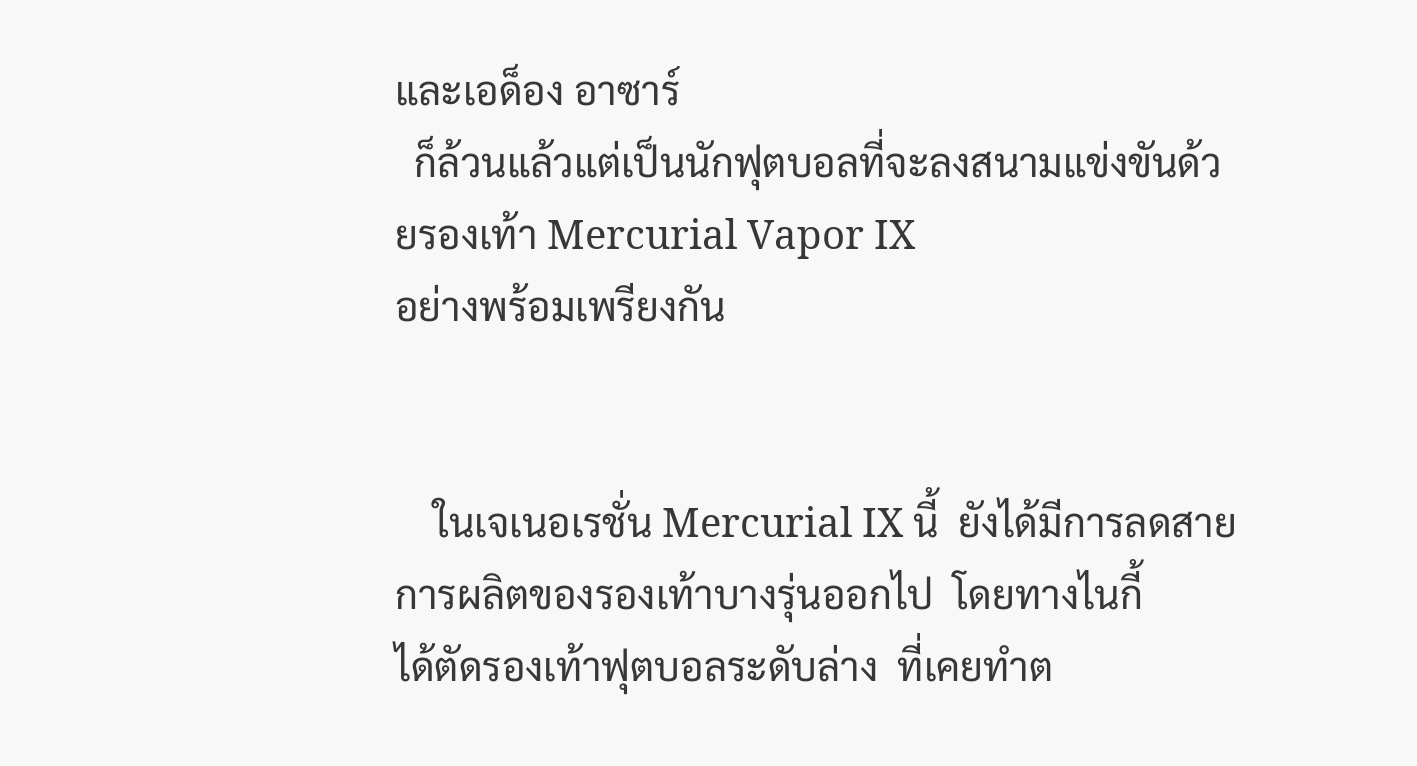และเอด็อง อาซาร์
  ก็ล้วนแล้วแต่เป็นนักฟุตบอลที่จะลงสนามแข่งขันด้วยรองเท้า Mercurial Vapor IX
อย่างพร้อมเพรียงกัน


    ในเจเนอเรชั่น Mercurial IX นี้  ยังได้มีการลดสายการผลิตของรองเท้าบางรุ่นออกไป  โดยทางไนกี้
ได้ตัดรองเท้าฟุตบอลระดับล่าง  ที่เคยทำต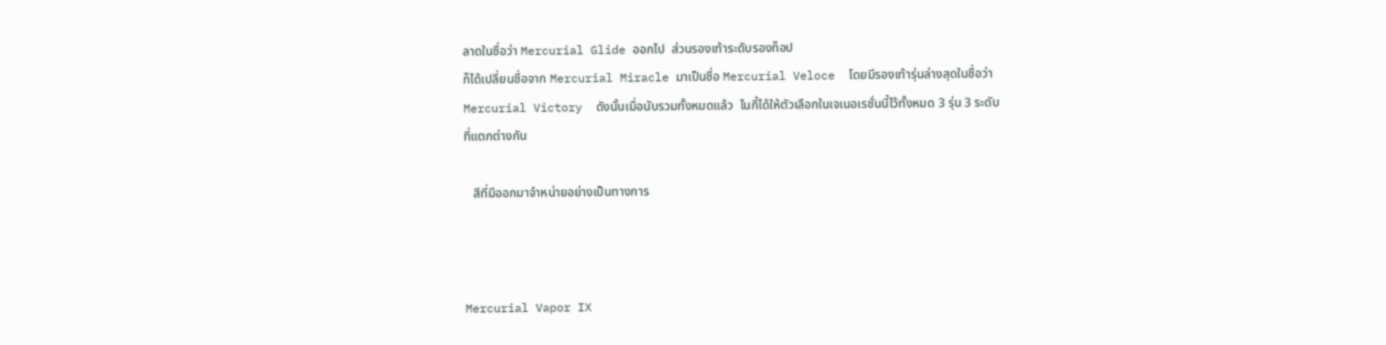ลาดในชื่อว่า Mercurial Glide ออกไป  ส่วนรองเท้าระดับรองท็อป
ก็ได้เปลี่ยนชื่อจาก Mercurial Miracle มาเป็นชื่อ Mercurial Veloce  โดยมีรองเท้ารุ่นล่างสุดในชื่อว่า
Mercurial Victory  ดังนั้นเมื่อนับรวมทั้งหมดแล้ว  ไนกี้ได้ให้ตัวเลือกในเจเนอเรชั่นนี้ไว้ทั้งหมด 3 รุ่น 3 ระดับ
ที่แตกต่างกัน

   สีที่มีออกมาจำหน่ายอย่างเป็นทางการ



Mercurial Vapor IX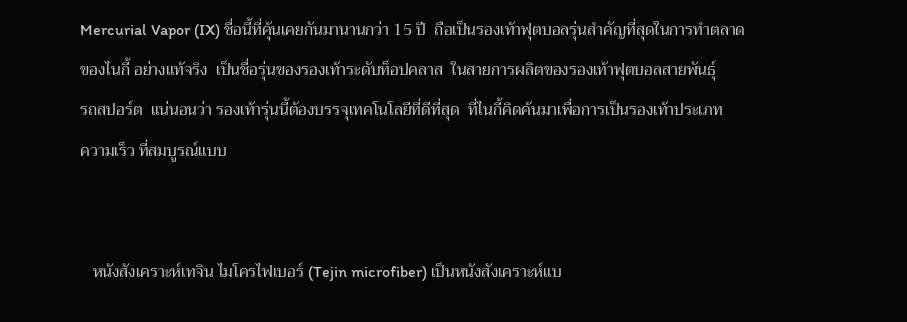Mercurial Vapor (IX) ชื่อนี้ที่คุ้นเคยกันมานานกว่า 15 ปี  ถือเป็นรองเท้าฟุตบอลรุ่นสำคัญที่สุดในการทำตลาด
ของไนกี้ อย่างแท้จริง  เป็นชื่อรุ่นของรองเท้าระดับท็อปคลาส  ในสายการผลิตของรองเท้าฟุตบอลสายพันธุ์
รถสปอร์ต  แน่นอนว่า รองเท้ารุ่นนี้ต้องบรรจุเทคโนโลยีที่ดีที่สุด  ที่ไนกี้คิดค้นมาเพื่อการเป็นรองเท้าประเภท
ความเร็ว ที่สมบูรณ์แบบ


   หนังสังเคราะห์เทจิน ไมโครไฟเบอร์ (Tejin microfiber) เป็นหนังสังเคราะห์แบ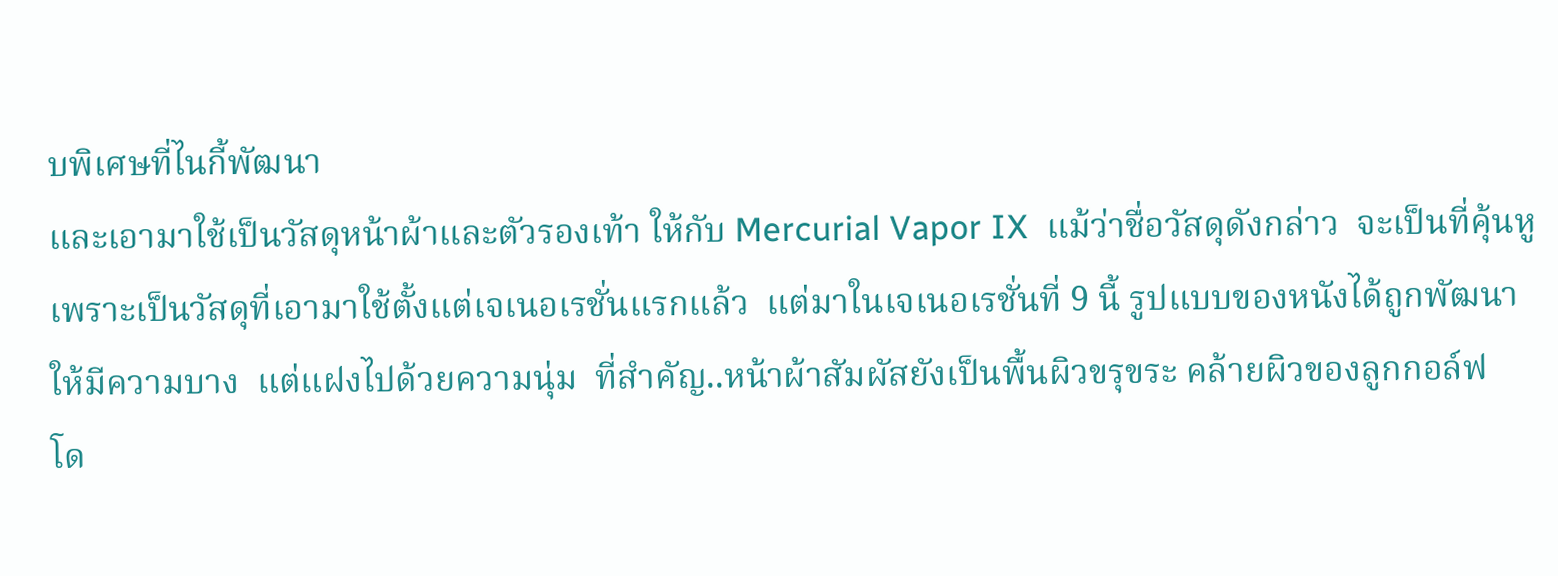บพิเศษที่ไนกี้พัฒนา
และเอามาใช้เป็นวัสดุหน้าผ้าและตัวรองเท้า ให้กับ Mercurial Vapor IX  แม้ว่าชื่อวัสดุดังกล่าว  จะเป็นที่คุ้นหู
เพราะเป็นวัสดุที่เอามาใช้ตั้งแต่เจเนอเรชั่นแรกแล้ว  แต่มาในเจเนอเรชั่นที่ 9 นี้ รูปแบบของหนังได้ถูกพัฒนา
ให้มีความบาง  แต่แฝงไปด้วยความนุ่ม  ที่สำคัญ..หน้าผ้าสัมผัสยังเป็นพื้นผิวขรุขระ คล้ายผิวของลูกกอล์ฟ
โด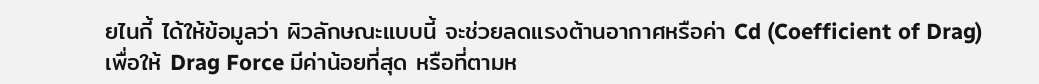ยไนกี้ ได้ให้ข้อมูลว่า ผิวลักษณะแบบนี้ จะช่วยลดแรงต้านอากาศหรือค่า Cd (Coefficient of Drag)
เพื่อให้ Drag Force มีค่าน้อยที่สุด หรือที่ตามห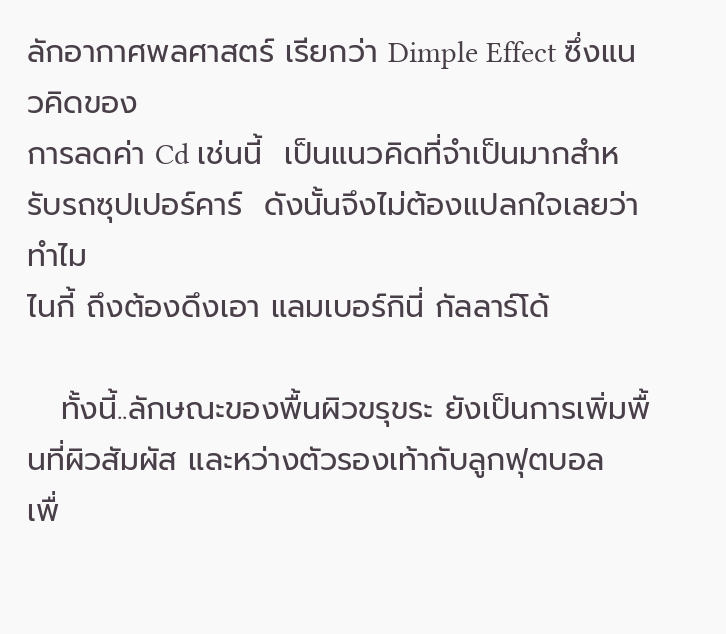ลักอากาศพลศาสตร์ เรียกว่า Dimple Effect ซึ่งแนวคิดของ
การลดค่า Cd เช่นนี้  เป็นแนวคิดที่จำเป็นมากสำหรับรถซุปเปอร์คาร์  ดังนั้นจึงไม่ต้องแปลกใจเลยว่าทำไม
ไนกี้ ถึงต้องดึงเอา แลมเบอร์กินี่ กัลลาร์โด้

   ทั้งนี้..ลักษณะของพื้นผิวขรุขระ ยังเป็นการเพิ่มพื้นที่ผิวสัมผัส และหว่างตัวรองเท้ากับลูกฟุตบอล  เพื่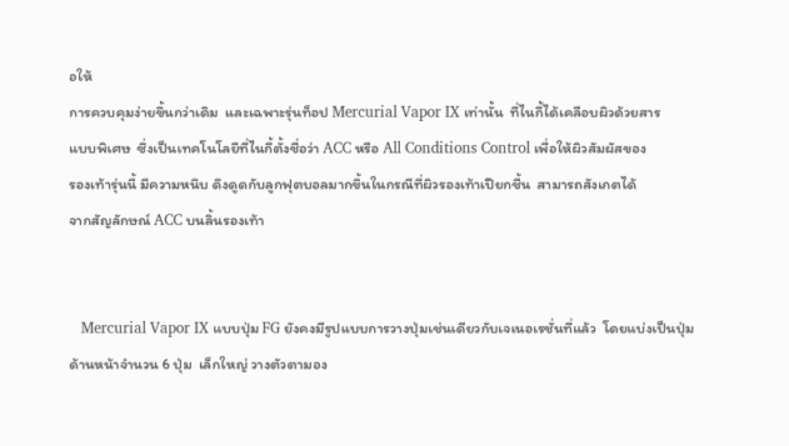อให้
การควบคุมง่ายขึ้นกว่าเดิม  และเฉพาะรุ่นท็อป Mercurial Vapor IX เท่านั้น  ที่ไนกี้ได้เคลือบผิวด้วยสาร
แบบพิเศษ  ซึ่งเป็นเทคโนโลยีที่ไนกี้ตั้งชื่อว่า ACC หรือ All Conditions Control เพื่อให้ผิวสัมผัสของ
รองเท้ารุ่นนี้ มีความหนึบ ดึงดูดกับลูกฟุตบอลมากขึ้นในกรณีที่ผิวรองเท้าเปียกชื้น  สามารถสังเกตได้
จากสัญลักษณ์ ACC บนลิ้นรองเท้า


   Mercurial Vapor IX แบบปุ่ม FG ยังคงมีรูปแบบการวางปุ่มเช่นเดียวกับเจเนอเรชั่นที่แล้ว  โดยแบ่งเป็นปุ่ม
ด้านหน้าจำนวน 6 ปุ่ม  เล็กใหญ่ วางตัวตามอง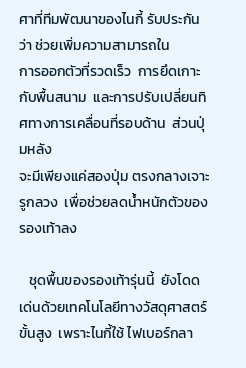ศาที่ทีมพัฒนาของไนกี้ รับประกันว่า ช่วยเพิ่มความสามารถใน
การออกตัวที่รวดเร็ว  การยึดเกาะกับพื้นสนาม  และการปรับเปลี่ยนทิศทางการเคลื่อนที่รอบด้าน  ส่วนปุ่มหลัง
จะมีเพียงแค่สองปุ่ม ตรงกลางเจาะรูกลวง  เพื่อช่วยลดน้ำหนักตัวของรองเท้าลง

   ชุดพื้นของรองเท้ารุ่นนี้  ยังโดดเด่นด้วยเทคโนโลยีทางวัสดุศาสตร์ขั้นสูง  เพราะไนกี้ใช้ ไฟเบอร์กลา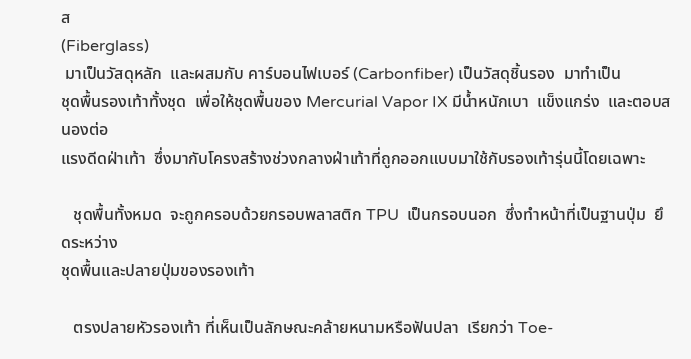ส
(Fiberglass)
 มาเป็นวัสดุหลัก  และผสมกับ คาร์บอนไฟเบอร์ (Carbonfiber) เป็นวัสดุชิ้นรอง  มาทำเป็น
ชุดพื้นรองเท้าทั้งชุด  เพื่อให้ชุดพื้นของ Mercurial Vapor IX มีน้ำหนักเบา  แข็งแกร่ง  และตอบสนองต่อ
แรงดีดฝ่าเท้า  ซึ่งมากับโครงสร้างช่วงกลางฝ่าเท้าที่ถูกออกแบบมาใช้กับรองเท้ารุ่นนี้โดยเฉพาะ

   ชุดพื้นทั้งหมด  จะถูกครอบด้วยกรอบพลาสติก TPU  เป็นกรอบนอก  ซึ่งทำหน้าที่เป็นฐานปุ่ม  ยึดระหว่าง
ชุดพื้นและปลายปุ่มของรองเท้า

   ตรงปลายหัวรองเท้า ที่เห็นเป็นลักษณะคล้ายหนามหรือฟันปลา  เรียกว่า Toe-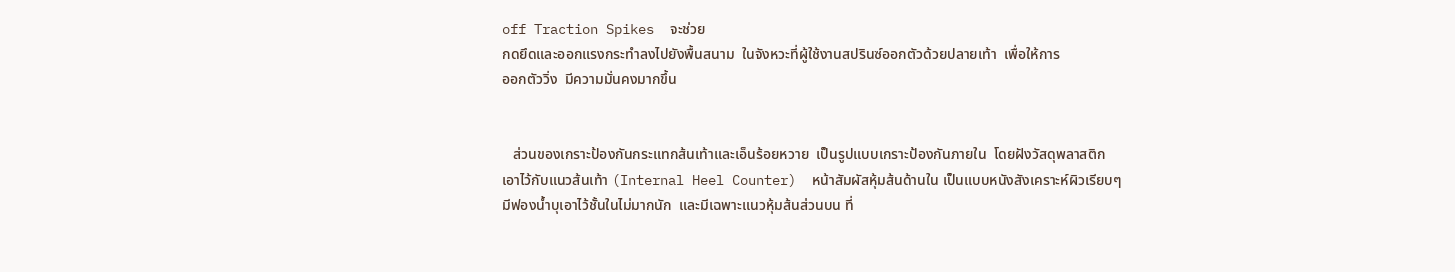off Traction Spikes  จะช่วย
กดยึดและออกแรงกระทำลงไปยังพื้นสนาม  ในจังหวะที่ผู้ใช้งานสปรินซ์ออกตัวด้วยปลายเท้า  เพื่อให้การ
ออกตัววิ่ง  มีความมั่นคงมากขึ้น


   ส่วนของเกราะป้องกันกระแทกส้นเท้าและเอ็นร้อยหวาย  เป็นรูปแบบเกราะป้องกันภายใน  โดยฝังวัสดุพลาสติก
เอาไว้กับแนวส้นเท้า (Internal Heel Counter)  หน้าสัมผัสหุ้มส้นด้านใน เป็นแบบหนังสังเคราะห์ผิวเรียบๆ
มีฟองน้ำบุเอาไว้ชั้นในไม่มากนัก  และมีเฉพาะแนวหุ้มส้นส่วนบน ที่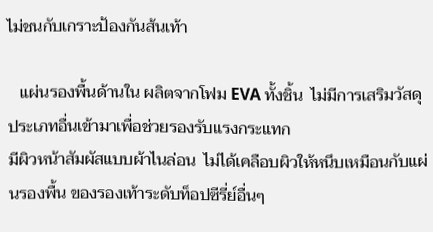ไม่ชนกับเกราะป้องกันส้นเท้า

   แผ่นรองพื้นด้านใน ผลิตจากโฟม EVA ทั้งชิ้น  ไม่มีการเสริมวัสดุประเภทอื่นเข้ามาเพื่อช่วยรองรับแรงกระแทก
มีผิวหน้าสัมผัสแบบผ้าไนล่อน  ไม่ได้เคลือบผิวให้หนึบเหมือนกับแผ่นรองพื้น ของรองเท้าระดับท็อปซีรี่ย์อื่นๆ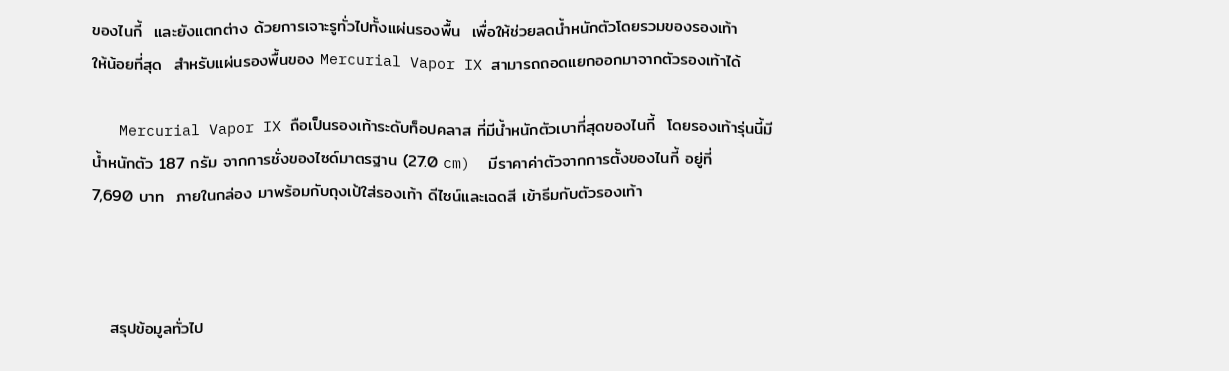ของไนกี้  และยังแตกต่าง ด้วยการเจาะรูทั่วไปทั้งแผ่นรองพื้น  เพื่อให้ช่วยลดน้ำหนักตัวโดยรวมของรองเท้า
ให้น้อยที่สุด  สำหรับแผ่นรองพื้นของ Mercurial Vapor IX สามารถถอดแยกออกมาจากตัวรองเท้าได้

   Mercurial Vapor IX ถือเป็นรองเท้าระดับท็อปคลาส ที่มีน้ำหนักตัวเบาที่สุดของไนกี้  โดยรองเท้ารุ่นนี้มี
น้ำหนักตัว 187 กรัม จากการชั่งของไซด์มาตรฐาน (27.0 cm)  มีราคาค่าตัวจากการตั้งของไนกี้ อยู่ที่
7,690 บาท  ภายในกล่อง มาพร้อมกับถุงเป้ใส่รองเท้า ดีไซน์และเฉดสี เข้าธีมกับตัวรองเท้า



   สรุปข้อมูลทั่วไป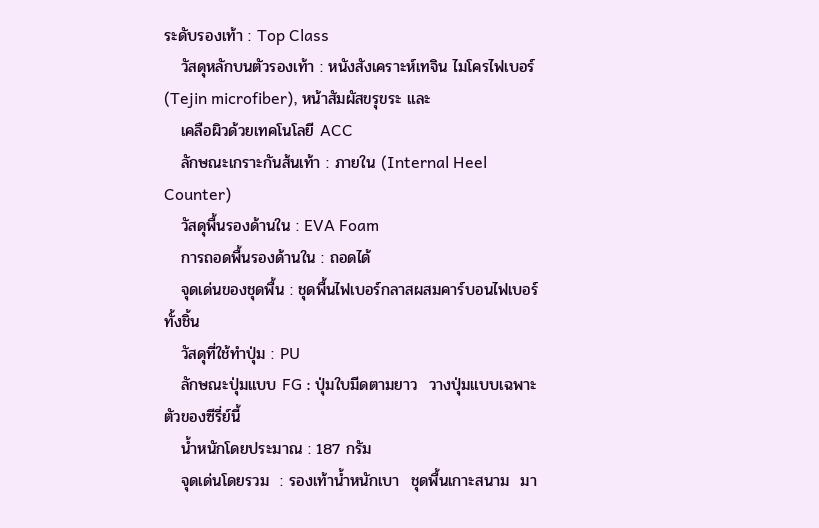ระดับรองเท้า : Top Class
   วัสดุหลักบนตัวรองเท้า : หนังสังเคราะห์เทจิน ไมโครไฟเบอร์ (Tejin microfiber), หน้าสัมผัสขรุขระ และ
   เคลือผิวด้วยเทคโนโลยี ACC
   ลักษณะเกราะกันส้นเท้า : ภายใน (Internal Heel Counter)
   วัสดุพื้นรองด้านใน : EVA Foam
   การถอดพื้นรองด้านใน : ถอดได้
   จุดเด่นของชุดพื้น : ชุดพื้นไฟเบอร์กลาสผสมคาร์บอนไฟเบอร์ทั้งชิ้น
   วัสดุที่ใช้ทำปุ่ม : PU
   ลักษณะปุ่มแบบ FG : ปุ่มใบมีดตามยาว  วางปุ่มแบบเฉพาะตัวของซีรี่ย์นี้
   น้ำหนักโดยประมาณ : 187 กรัม
   จุดเด่นโดยรวม  : รองเท้าน้ำหนักเบา  ชุดพื้นเกาะสนาม  มา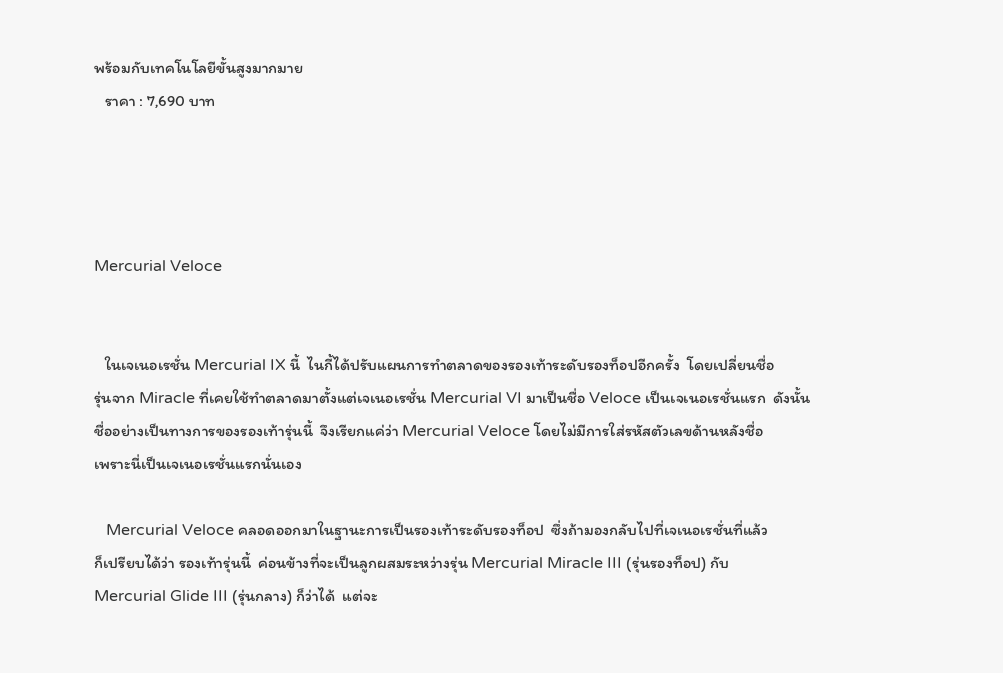พร้อมกับเทคโนโลยีขั้นสูงมากมาย
   ราคา : 7,690 บาท




Mercurial Veloce


   ในเจเนอเรชั่น Mercurial IX นี้  ไนกี้ได้ปรับแผนการทำตลาดของรองเท้าระดับรองท็อปอีกครั้ง  โดยเปลี่ยนชื่อ
รุ่นจาก Miracle ที่เคยใช้ทำตลาดมาตั้งแต่เจเนอเรชั่น Mercurial VI มาเป็นชื่อ Veloce เป็นเจเนอเรชั่นแรก  ดังนั้น
ชื่ออย่างเป็นทางการของรองเท้ารุ่นนี้  จึงเรียกแค่ว่า Mercurial Veloce โดยไม่มีการใส่รหัสตัวเลขด้านหลังชื่อ
เพราะนี่เป็นเจเนอเรชั่นแรกนั่นเอง

   Mercurial Veloce คลอดออกมาในฐานะการเป็นรองเท้าระดับรองท็อป  ซึ่งถ้ามองกลับไปที่เจเนอเรชั่นที่แล้ว
ก็เปรียบได้ว่า รองเท้ารุ่นนี้  ค่อนข้างที่จะเป็นลูกผสมระหว่างรุ่น Mercurial Miracle III (รุ่นรองท็อป) กับ
Mercurial Glide III (รุ่นกลาง) ก็ว่าได้  แต่จะ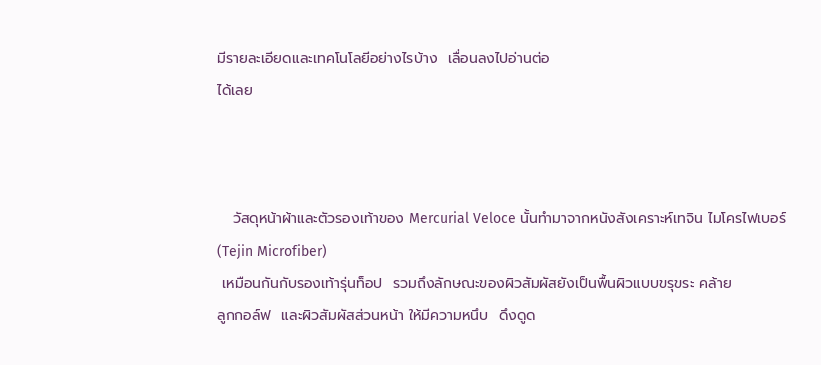มีรายละเอียดและเทคโนโลยีอย่างไรบ้าง  เลื่อนลงไปอ่านต่อ
ได้เลย



   วัสดุหน้าผ้าและตัวรองเท้าของ Mercurial Veloce นั้นทำมาจากหนังสังเคราะห์เทจิน ไมโครไฟเบอร์
(Tejin Microfiber)
 เหมือนกันกับรองเท้ารุ่นท็อป  รวมถึงลักษณะของผิวสัมผัสยังเป็นพื้นผิวแบบขรุขระ คล้าย
ลูกกอล์ฟ  และผิวสัมผัสส่วนหน้า ให้มีความหนึบ  ดึงดูด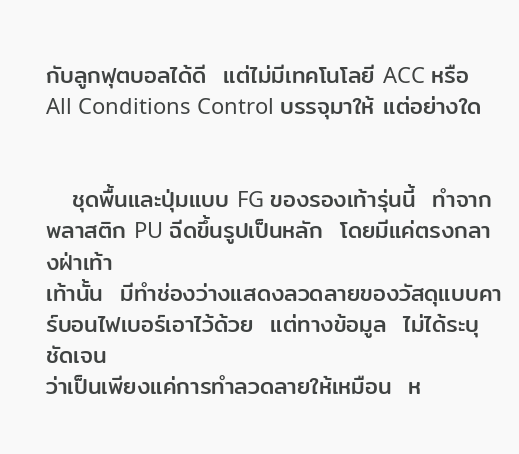กับลูกฟุตบอลได้ดี  แต่ไม่มีเทคโนโลยี ACC หรือ
All Conditions Control บรรจุมาให้ แต่อย่างใด


   ชุดพื้นและปุ่มแบบ FG ของรองเท้ารุ่นนี้  ทำจากพลาสติก PU ฉีดขึ้นรูปเป็นหลัก  โดยมีแค่ตรงกลางฝ่าเท้า
เท้านั้น  มีทำช่องว่างแสดงลวดลายของวัสดุแบบคาร์บอนไฟเบอร์เอาไว้ด้วย  แต่ทางข้อมูล  ไม่ได้ระบุชัดเจน
ว่าเป็นเพียงแค่การทำลวดลายให้เหมือน  ห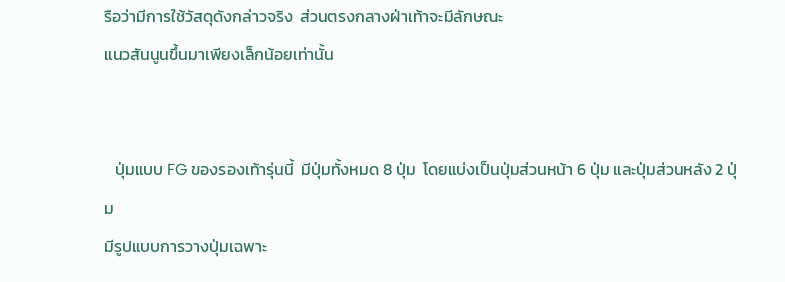รือว่ามีการใช้วัสดุดังกล่าวจริง  ส่วนตรงกลางฝ่าเท้าจะมีลักษณะ
แนวสันนูนขึ้นมาเพียงเล็กน้อยเท่านั้น


   ปุ่มแบบ FG ของรองเท้ารุ่นนี้  มีปุ่มทั้งหมด 8 ปุ่ม  โดยแบ่งเป็นปุ่มส่วนหน้า 6 ปุ่ม และปุ่มส่วนหลัง 2 ปุ่ม
มีรูปแบบการวางปุ่มเฉพาะ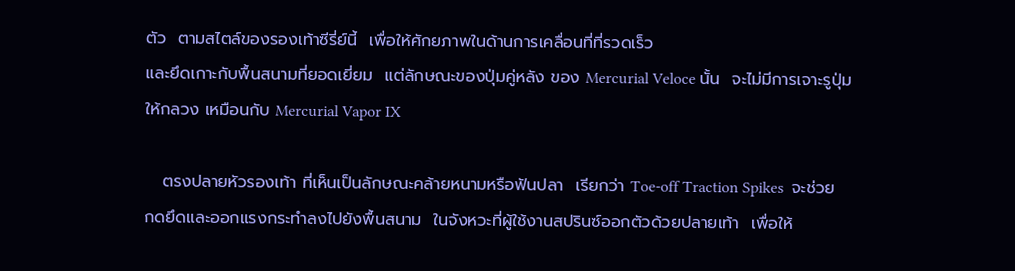ตัว  ตามสไตล์ของรองเท้าซีรี่ย์นี้  เพื่อให้ศักยภาพในด้านการเคลื่อนที่ที่รวดเร็ว
และยึดเกาะกับพื้นสนามที่ยอดเยี่ยม  แต่ลักษณะของปุ่มคู่หลัง ของ Mercurial Veloce นั้น  จะไม่มีการเจาะรูปุ่ม
ให้กลวง เหมือนกับ Mercurial Vapor IX

   ตรงปลายหัวรองเท้า ที่เห็นเป็นลักษณะคล้ายหนามหรือฟันปลา  เรียกว่า Toe-off Traction Spikes  จะช่วย
กดยึดและออกแรงกระทำลงไปยังพื้นสนาม  ในจังหวะที่ผู้ใช้งานสปรินซ์ออกตัวด้วยปลายเท้า  เพื่อให้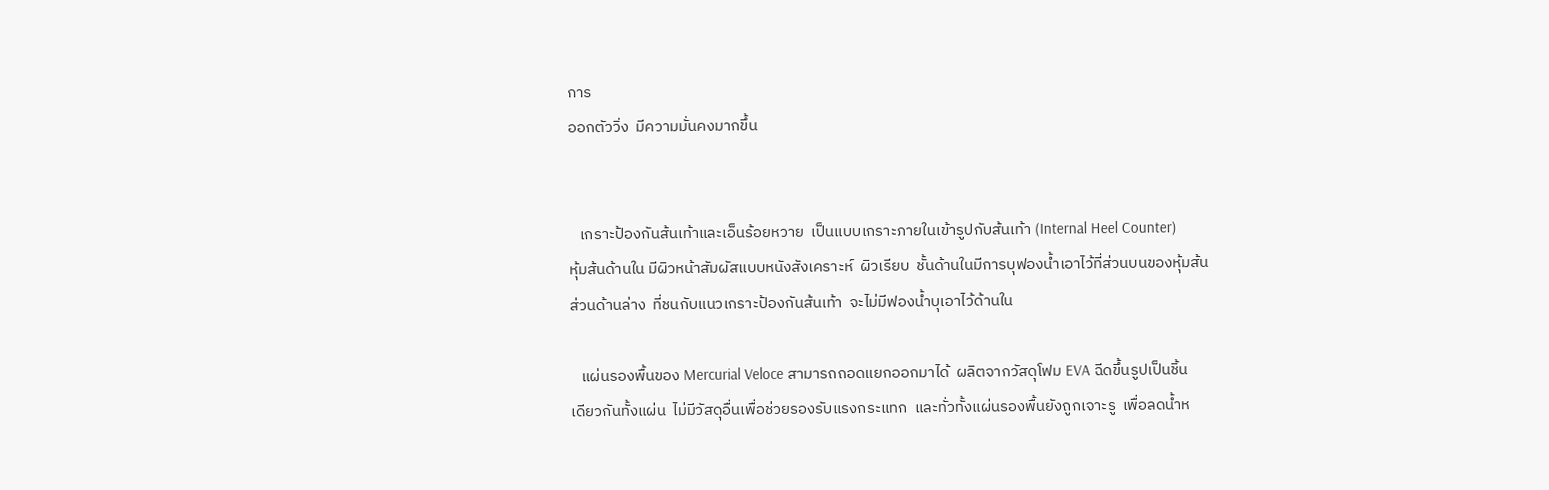การ
ออกตัววิ่ง  มีความมั่นคงมากขึ้น


   เกราะป้องกันส้นเท้าและเอ็นร้อยหวาย  เป็นแบบเกราะภายในเข้ารูปกับส้นเท้า (Internal Heel Counter)
หุ้มส้นด้านใน มีผิวหน้าสัมผัสแบบหนังสังเคราะห์  ผิวเรียบ  ชั้นด้านในมีการบุฟองน้ำเอาไว้ที่ส่วนบนของหุ้มส้น
ส่วนด้านล่าง  ที่ชนกับแนวเกราะป้องกันส้นเท้า  จะไม่มีฟองน้ำบุเอาไว้ด้านใน

   แผ่นรองพื้นของ Mercurial Veloce สามารถถอดแยกออกมาได้  ผลิตจากวัสดุโฟม EVA ฉีดขึ้นรูปเป็นชิ้น
เดียวกันทั้งแผ่น  ไม่มีวัสดุอื่นเพื่อช่วยรองรับแรงกระแทก  และทั่วทั้งแผ่นรองพื้นยังถูกเจาะรู  เพื่อลดน้ำห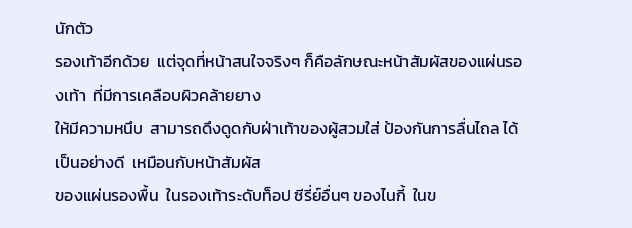นักตัว
รองเท้าอีกด้วย  แต่จุดที่หน้าสนใจจริงๆ ก็คือลักษณะหน้าสัมผัสของแผ่นรองเท้า  ที่มีการเคลือบผิวคล้ายยาง
ให้มีความหนึบ  สามารถดึงดูดกับฝ่าเท้าของผู้สวมใส่ ป้องกันการลื่นไถล ได้เป็นอย่างดี  เหมือนกับหน้าสัมผัส
ของแผ่นรองพื้น  ในรองเท้าระดับท็อป ซีรี่ย์อื่นๆ ของไนกี้  ในข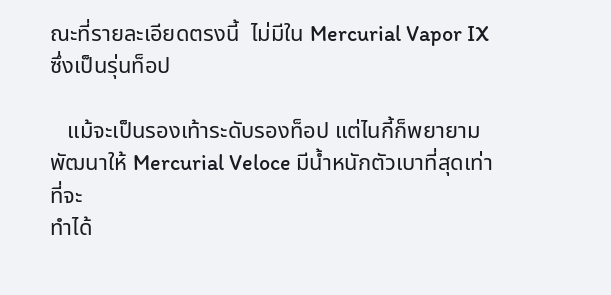ณะที่รายละเอียดตรงนี้  ไม่มีใน Mercurial Vapor IX
ซึ่งเป็นรุ่นท็อป

   แม้จะเป็นรองเท้าระดับรองท็อป แต่ไนกี้ก็พยายามพัฒนาให้ Mercurial Veloce มีน้ำหนักตัวเบาที่สุดเท่าที่จะ
ทำได้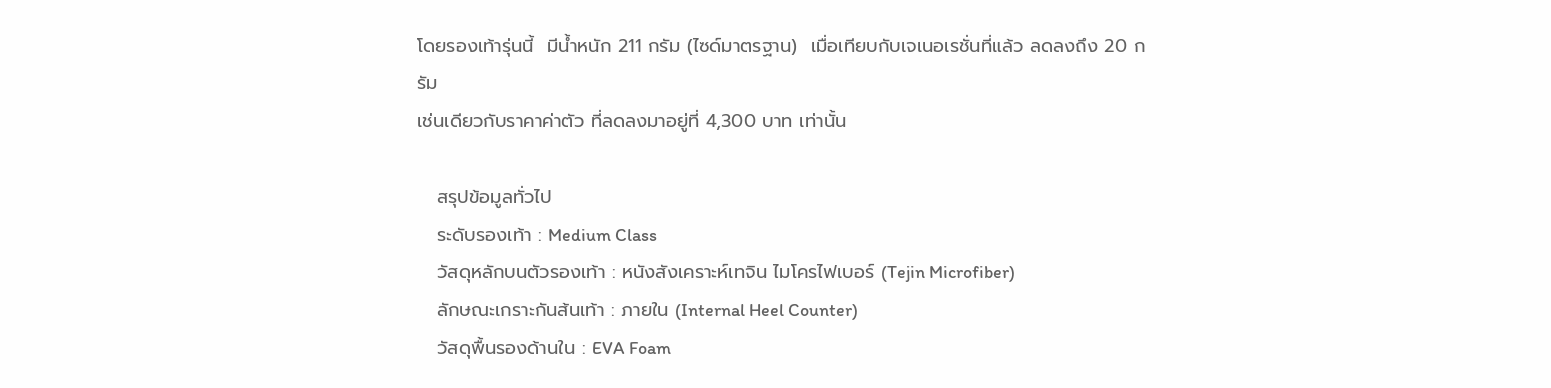โดยรองเท้ารุ่นนี้  มีน้ำหนัก 211 กรัม (ไซด์มาตรฐาน)  เมื่อเทียบกับเจเนอเรชั่นที่แล้ว ลดลงถึง 20 กรัม
เช่นเดียวกับราคาค่าตัว ที่ลดลงมาอยู่ที่ 4,300 บาท เท่านั้น

   สรุปข้อมูลทั่วไป
   ระดับรองเท้า : Medium Class
   วัสดุหลักบนตัวรองเท้า : หนังสังเคราะห์เทจิน ไมโครไฟเบอร์ (Tejin Microfiber)
   ลักษณะเกราะกันส้นเท้า : ภายใน (Internal Heel Counter)
   วัสดุพื้นรองด้านใน : EVA Foam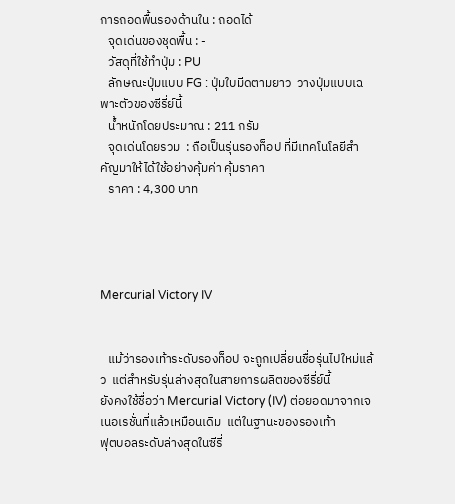การถอดพื้นรองด้านใน : ถอดได้
   จุดเด่นของชุดพื้น : -
   วัสดุที่ใช้ทำปุ่ม : PU
   ลักษณะปุ่มแบบ FG : ปุ่มใบมีดตามยาว  วางปุ่มแบบเฉพาะตัวของซีรี่ย์นี้
   น้ำหนักโดยประมาณ : 211 กรัม
   จุดเด่นโดยรวม  : ถือเป็นรุ่นรองท็อป ที่มีเทคโนโลยีสำคัญมาให้ได้ใช้อย่างคุ้มค่า คุ้มราคา
   ราคา : 4,300 บาท




Mercurial Victory IV


   แม้ว่ารองเท้าระดับรองท็อป จะถูกเปลี่ยนชื่อรุ่นไปใหม่แล้ว  แต่สำหรับรุ่นล่างสุดในสายการผลิตของซีรี่ย์นี้
ยังคงใช้ชื่อว่า Mercurial Victory (IV) ต่อยอดมาจากเจเนอเรชั่นที่แล้วเหมือนเดิม  แต่ในฐานะของรองเท้า
ฟุตบอลระดับล่างสุดในซีรี่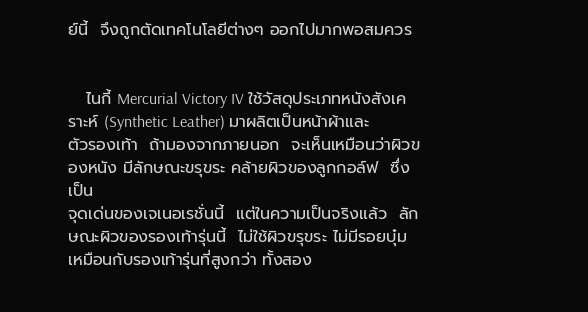ย์นี้  จึงถูกตัดเทคโนโลยีต่างๆ ออกไปมากพอสมควร


   ไนกี้ Mercurial Victory IV ใช้วัสดุประเภทหนังสังเคราะห์ (Synthetic Leather) มาผลิตเป็นหน้าผ้าและ
ตัวรองเท้า  ถ้ามองจากภายนอก  จะเห็นเหมือนว่าผิวของหนัง มีลักษณะขรุขระ คล้ายผิวของลูกกอล์ฟ  ซึ่งเป็น
จุดเด่นของเจเนอเรชั่นนี้  แต่ในความเป็นจริงแล้ว  ลักษณะผิวของรองเท้ารุ่นนี้  ไม่ใช้ผิวขรุขระ ไม่มีรอยบุ๋ม
เหมือนกับรองเท้ารุ่นที่สูงกว่า ทั้งสอง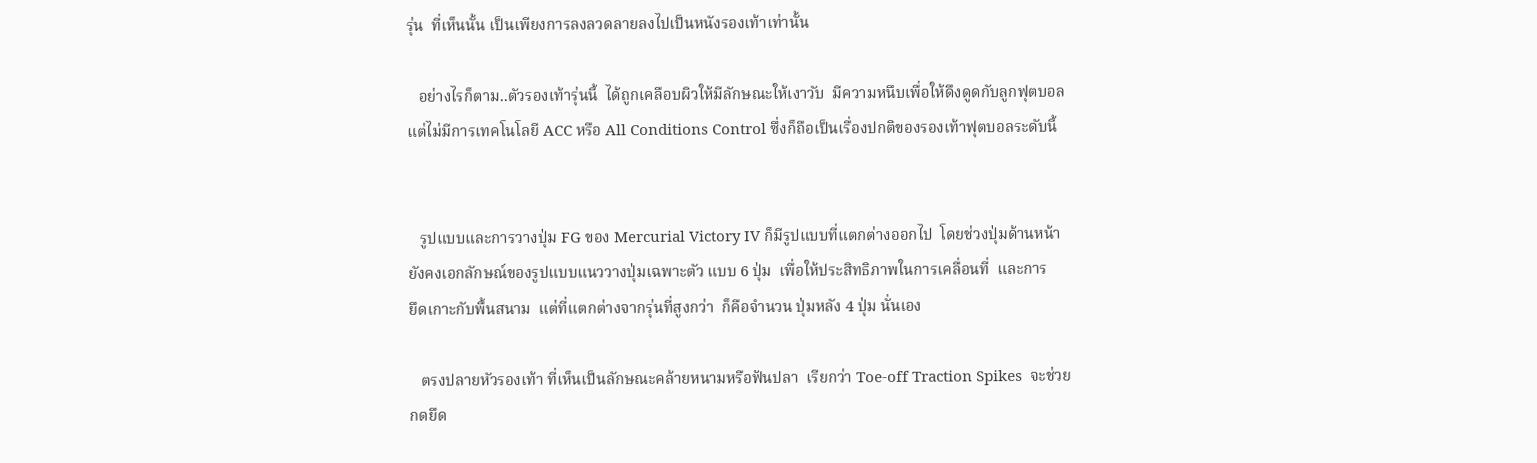รุ่น  ที่เห็นนั้น เป็นเพียงการลงลวดลายลงไปเป็นหนังรองเท้าเท่านั้น

   อย่างไรก็ตาม..ตัวรองเท้ารุ่นนี้  ได้ถูกเคลือบผิวให้มีลักษณะให้เงาวับ  มีความหนึบเพื่อให้ดึงดูดกับลูกฟุตบอล
แต่ไม่มีการเทคโนโลยี ACC หรือ All Conditions Control ซึ่งก็ถือเป็นเรื่องปกติของรองเท้าฟุตบอลระดับนี้


   รูปแบบและการวางปุ่ม FG ของ Mercurial Victory IV ก็มีรูปแบบที่แตกต่างออกไป  โดยช่วงปุ่มด้านหน้า
ยังคงเอกลักษณ์ของรูปแบบแนววางปุ่มเฉพาะตัว แบบ 6 ปุ่ม  เพื่อให้ประสิทธิภาพในการเคลื่อนที่  และการ
ยึดเกาะกับพื้นสนาม  แต่ที่แตกต่างจากรุ่นที่สูงกว่า  ก็คือจำนวน ปุ่มหลัง 4 ปุ่ม นั่นเอง

   ตรงปลายหัวรองเท้า ที่เห็นเป็นลักษณะคล้ายหนามหรือฟันปลา  เรียกว่า Toe-off Traction Spikes  จะช่วย
กดยึด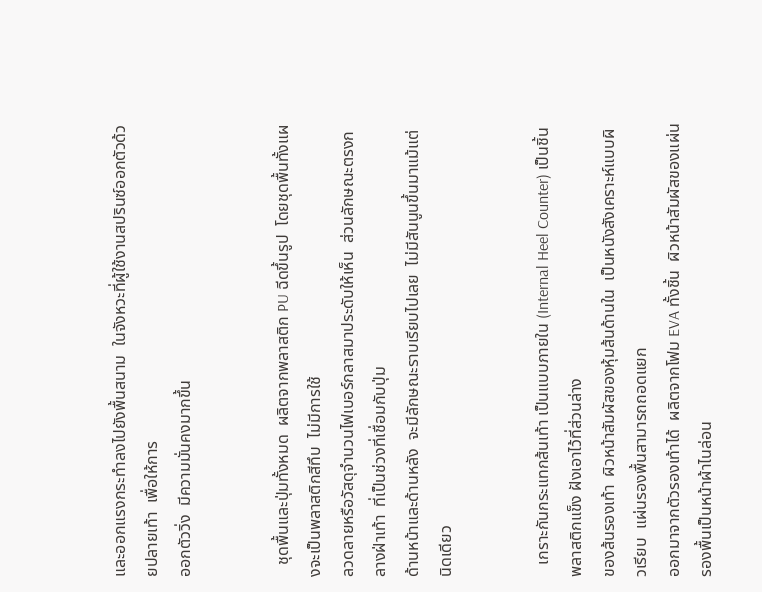และออกแรงกระทำลงไปยังพื้นสนาม  ในจังหวะที่ผู้ใช้งานสปรินซ์ออกตัวด้วยปลายเท้า  เพื่อให้การ
ออกตัววิ่ง  มีความมั่นคงมากขึ้น


   ชุดพื้นและปุ่มทั้งหมด  ผลิตจากพลาสติก PU ฉีดขึ้นรูป  โดยชุดพื้นทั้งแผงจะเป็นพลาสติกสีทึบ  ไม่มีการใช้
ลวดลายหรือวัสดุจำนวนไฟเบอร์กลาสมาประดับให้เห็น  ส่วนลักษณะตรงกลางฝ่าเท้า  ที่เป็นช่วงที่เชื่อมกับปุ่ม
ด้านหน้าและด้านหลัง  จะมีลักษณะราบเรียบไปเลย  ไม่มีสันนูนขึ้นมาแม้แต่นิดเดียว


   เกราะกันกระแทกส้นเท้า เป็นแบบภายใน (Internal Heel Counter) เป็นชิ้นพลาสติกแข็ง ฝังเอาไว้ที่ส่วนล่าง
ของส้นรองเท้า  ผิวหน้าสัมผัสของหุ้มส้นด้านใน  เป็นหนังสังเคราะห์แบบผิวเรียบ  แผ่นรองพื้นสามารถถอดแยก
ออกมาจากตัวรองเท้าได้  ผลิตจากโฟม EVA ทั้งชิ้น  ผิวหน้าสัมผัสของแผ่นรองพื้นเป็นหน้าผ้าไนล่อน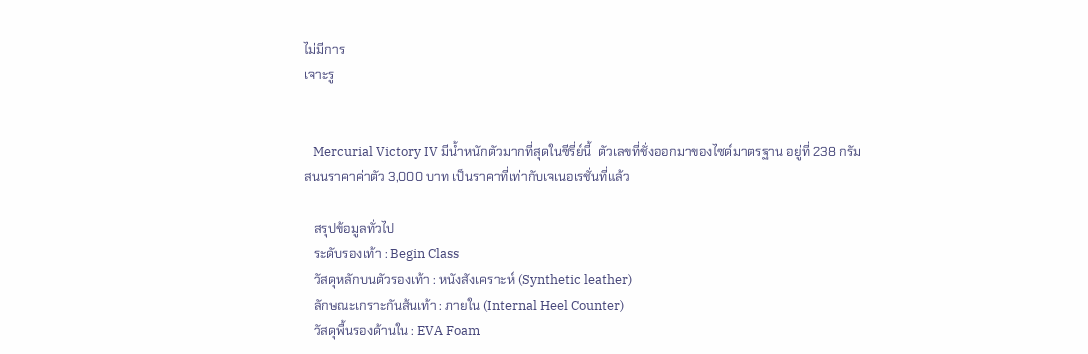ไม่มีการ
เจาะรู


   Mercurial Victory IV มีน้ำหนักตัวมากที่สุดในซีรี่ย์นี้  ตัวเลขที่ชั่งออกมาของไซด์มาตรฐาน อยู่ที่ 238 กรัม
สนนราคาค่าตัว 3,000 บาท เป็นราคาที่เท่ากับเจเนอเรชั่นที่แล้ว

   สรุปข้อมูลทั่วไป
   ระดับรองเท้า : Begin Class
   วัสดุหลักบนตัวรองเท้า : หนังสังเคราะห์ (Synthetic leather)
   ลักษณะเกราะกันส้นเท้า : ภายใน (Internal Heel Counter)
   วัสดุพื้นรองด้านใน : EVA Foam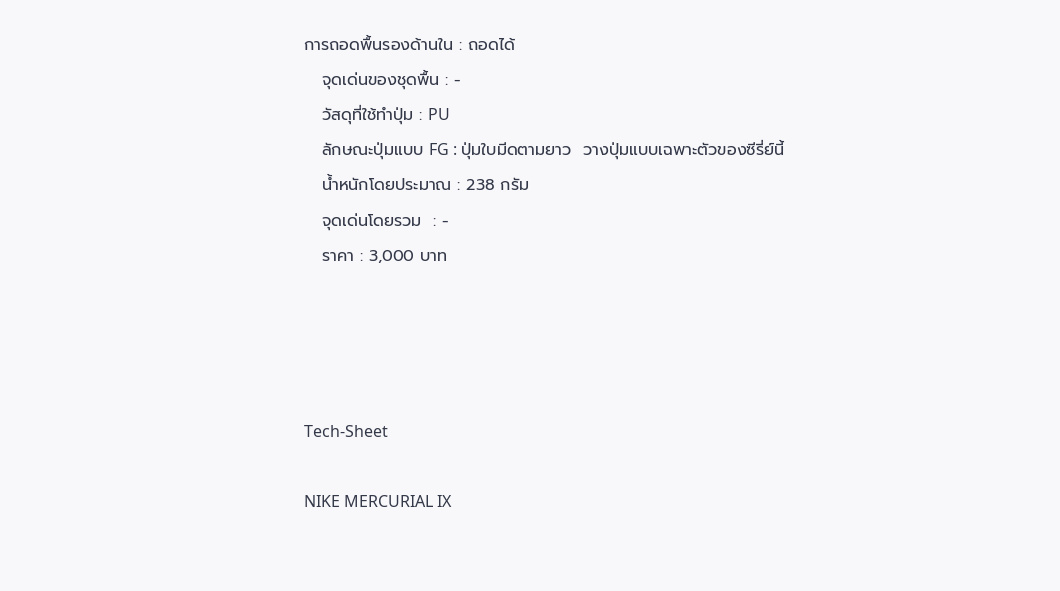การถอดพื้นรองด้านใน : ถอดได้
   จุดเด่นของชุดพื้น : -
   วัสดุที่ใช้ทำปุ่ม : PU
   ลักษณะปุ่มแบบ FG : ปุ่มใบมีดตามยาว  วางปุ่มแบบเฉพาะตัวของซีรี่ย์นี้
   น้ำหนักโดยประมาณ : 238 กรัม
   จุดเด่นโดยรวม  : -
   ราคา : 3,000 บาท




Tech-Sheet

NIKE MERCURIAL IX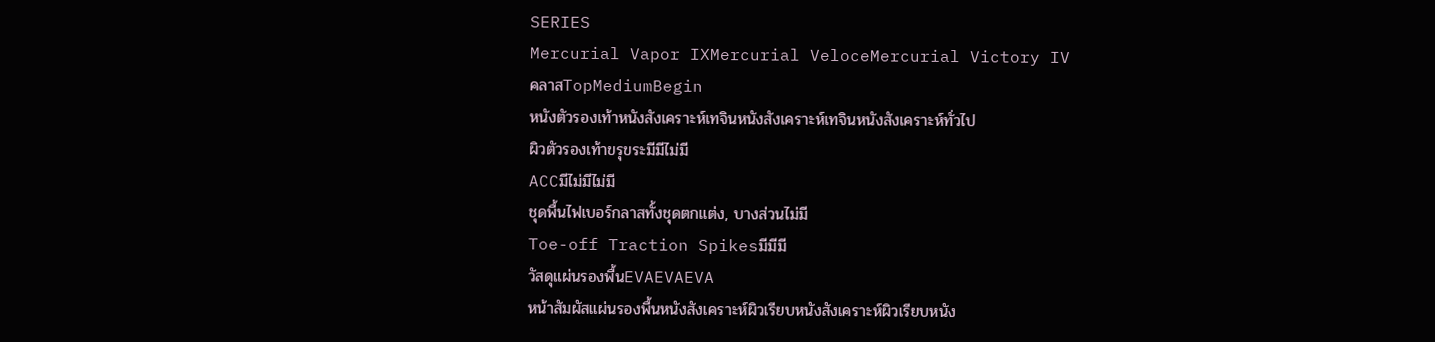SERIES
Mercurial Vapor IXMercurial VeloceMercurial Victory IV
คลาสTopMediumBegin
หนังตัวรองเท้าหนังสังเคราะห์เทจินหนังสังเคราะห์เทจินหนังสังเคราะห์ทั่วไป
ผิวตัวรองเท้าขรุขระมีมีไม่มี
ACCมีไม่มีไม่มี
ชุดพื้นไฟเบอร์กลาสทั้งชุดตกแต่ง, บางส่วนไม่มี
Toe-off Traction Spikesมีมีมี
วัสดุแผ่นรองพื้นEVAEVAEVA
หน้าสัมผัสแผ่นรองพื้นหนังสังเคราะห์ผิวเรียบหนังสังเคราะห์ผิวเรียบหนัง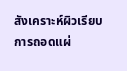สังเคราะห์ผิวเรียบ
การถอดแผ่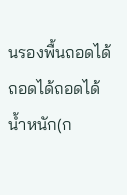นรองพื้นถอดได้ถอดได้ถอดได้
น้ำหนัก(ก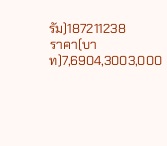รัม)187211238
ราคา(บาท)7,6904,3003,000